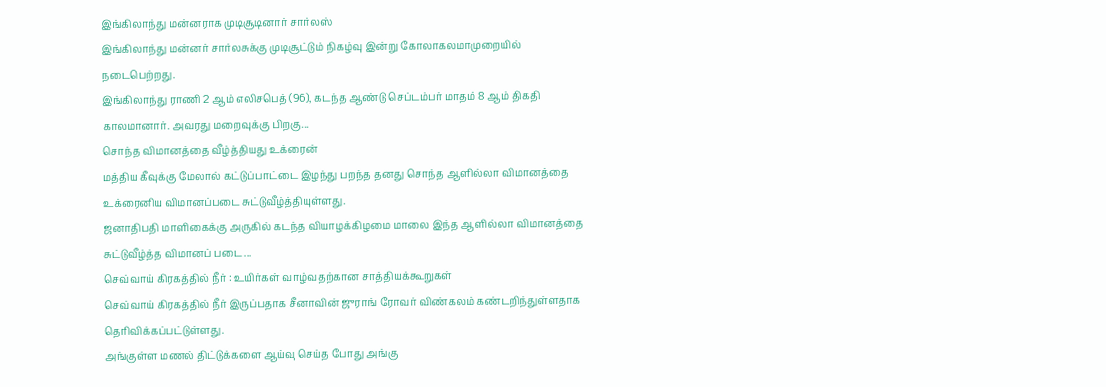இங்கிலாந்து மன்னராக முடிசூடினார் சார்லஸ்
இங்கிலாந்து மன்னர் சார்லசுக்கு முடிசூட்டும் நிகழ்வு இன்று கோலாகலமாமுறையில் நடைபெற்றது.
இங்கிலாந்து ராணி 2 ஆம் எலிசபெத் (96), கடந்த ஆண்டு செப்டம்பர் மாதம் 8 ஆம் திகதி காலமானார். அவரது மறைவுக்கு பிறகு...
சொந்த விமானத்தை வீழ்த்தியது உக்ரைன்
மத்திய கீவுக்கு மேலால் கட்டுப்பாட்டை இழந்து பறந்த தனது சொந்த ஆளில்லா விமானத்தை உக்ரைனிய விமானப்படை சுட்டுவீழ்த்தியுள்ளது.
ஜனாதிபதி மாளிகைக்கு அருகில் கடந்த வியாழக்கிழமை மாலை இந்த ஆளில்லா விமானத்தை சுட்டுவீழ்த்த விமானப் படை...
செவ்வாய் கிரகத்தில் நீர் : உயிர்கள் வாழ்வதற்கான சாத்தியக்கூறுகள்
செவ்வாய் கிரகத்தில் நீர் இருப்பதாக சீனாவின் ஜுராங் ரோவர் விண்கலம் கண்டறிந்துள்ளதாக தெரிவிக்கப்பட்டுள்ளது.
அங்குள்ள மணல் திட்டுக்களை ஆய்வு செய்த போது அங்கு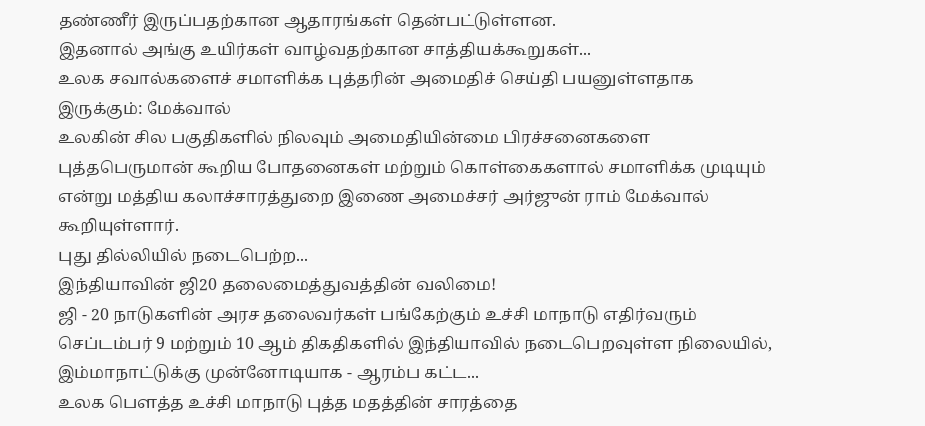தண்ணீர் இருப்பதற்கான ஆதாரங்கள் தென்பட்டுள்ளன.
இதனால் அங்கு உயிர்கள் வாழ்வதற்கான சாத்தியக்கூறுகள்...
உலக சவால்களைச் சமாளிக்க புத்தரின் அமைதிச் செய்தி பயனுள்ளதாக இருக்கும்: மேக்வால்
உலகின் சில பகுதிகளில் நிலவும் அமைதியின்மை பிரச்சனைகளை புத்தபெருமான் கூறிய போதனைகள் மற்றும் கொள்கைகளால் சமாளிக்க முடியும் என்று மத்திய கலாச்சாரத்துறை இணை அமைச்சர் அர்ஜுன் ராம் மேக்வால் கூறியுள்ளார்.
புது தில்லியில் நடைபெற்ற...
இந்தியாவின் ஜி20 தலைமைத்துவத்தின் வலிமை!
ஜி - 20 நாடுகளின் அரச தலைவர்கள் பங்கேற்கும் உச்சி மாநாடு எதிர்வரும் செப்டம்பர் 9 மற்றும் 10 ஆம் திகதிகளில் இந்தியாவில் நடைபெறவுள்ள நிலையில், இம்மாநாட்டுக்கு முன்னோடியாக - ஆரம்ப கட்ட...
உலக பௌத்த உச்சி மாநாடு புத்த மதத்தின் சாரத்தை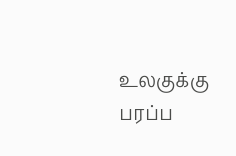உலகுக்கு பரப்ப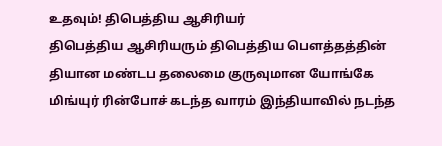உதவும்! திபெத்திய ஆசிரியர்
திபெத்திய ஆசிரியரும் திபெத்திய பௌத்தத்தின் தியான மண்டப தலைமை குருவுமான யோங்கே மிங்யுர் ரின்போச் கடந்த வாரம் இந்தியாவில் நடந்த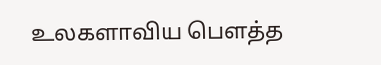உலகளாவிய பௌத்த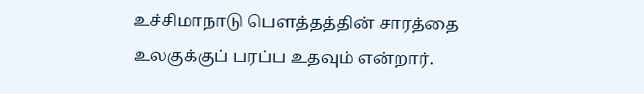உச்சிமாநாடு பௌத்தத்தின் சாரத்தை உலகுக்குப் பரப்ப உதவும் என்றார்.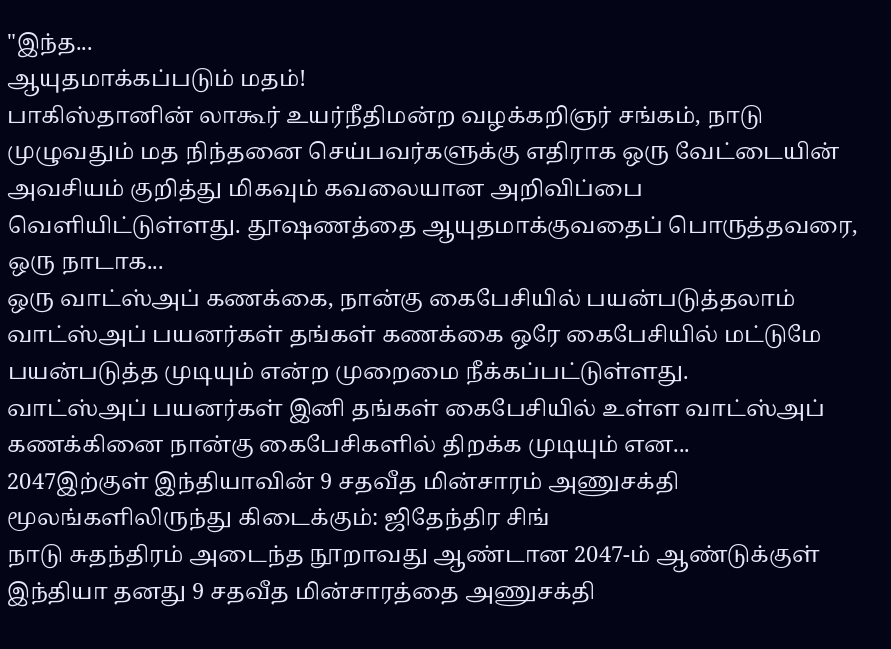"இந்த...
ஆயுதமாக்கப்படும் மதம்!
பாகிஸ்தானின் லாகூர் உயர்நீதிமன்ற வழக்கறிஞர் சங்கம், நாடு முழுவதும் மத நிந்தனை செய்பவர்களுக்கு எதிராக ஒரு வேட்டையின் அவசியம் குறித்து மிகவும் கவலையான அறிவிப்பை வெளியிட்டுள்ளது. தூஷணத்தை ஆயுதமாக்குவதைப் பொருத்தவரை, ஒரு நாடாக...
ஒரு வாட்ஸ்அப் கணக்கை, நான்கு கைபேசியில் பயன்படுத்தலாம்
வாட்ஸ்அப் பயனர்கள் தங்கள் கணக்கை ஒரே கைபேசியில் மட்டுமே பயன்படுத்த முடியும் என்ற முறைமை நீக்கப்பட்டுள்ளது.
வாட்ஸ்அப் பயனர்கள் இனி தங்கள் கைபேசியில் உள்ள வாட்ஸ்அப் கணக்கினை நான்கு கைபேசிகளில் திறக்க முடியும் என...
2047இற்குள் இந்தியாவின் 9 சதவீத மின்சாரம் அணுசக்தி மூலங்களிலிருந்து கிடைக்கும்: ஜிதேந்திர சிங்
நாடு சுதந்திரம் அடைந்த நூறாவது ஆண்டான 2047-ம் ஆண்டுக்குள் இந்தியா தனது 9 சதவீத மின்சாரத்தை அணுசக்தி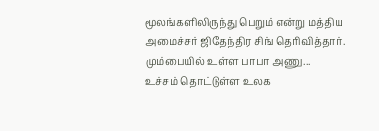மூலங்களிலிருந்து பெறும் என்று மத்திய அமைச்சர் ஜிதேந்திர சிங் தெரிவித்தார்.
மும்பையில் உள்ள பாபா அணு...
உச்சம் தொட்டுள்ள உலக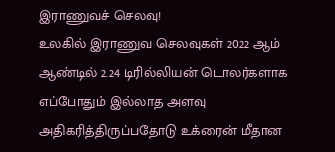இராணுவச் செலவு!
உலகில் இராணுவ செலவுகள் 2022 ஆம் ஆண்டில் 2.24 டிரில்லியன் டொலர்களாக எப்போதும் இல்லாத அளவு அதிகரித்திருப்பதோடு உக்ரைன் மீதான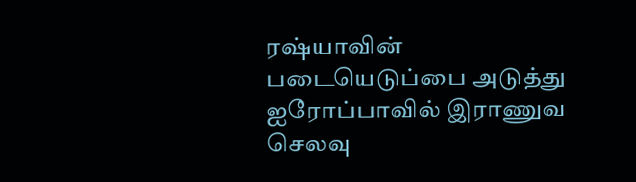ரஷ்யாவின் படையெடுப்பை அடுத்து ஐரோப்பாவில் இராணுவ செலவு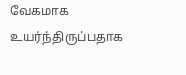வேகமாக உயர்ந்திருப்பதாக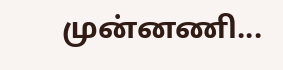முன்னணி...